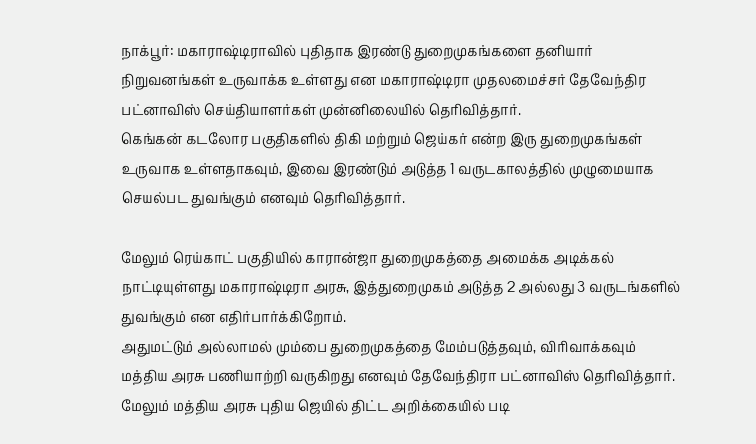நாக்பூர்: மகாராஷ்டிராவில் புதிதாக இரண்டு துறைமுகங்களை தனியார் நிறுவனங்கள் உருவாக்க உள்ளது என மகாராஷ்டிரா முதலமைச்சர் தேவேந்திர பட்னாவிஸ் செய்தியாளர்கள் முன்னிலையில் தெரிவித்தார்.
கெங்கன் கடலோர பகுதிகளில் திகி மற்றும் ஜெய்கர் என்ற இரு துறைமுகங்கள் உருவாக உள்ளதாகவும், இவை இரண்டும் அடுத்த 1 வருடகாலத்தில் முழுமையாக செயல்பட துவங்கும் எனவும் தெரிவித்தார்.

மேலும் ரெய்காட் பகுதியில் காரான்ஜா துறைமுகத்தை அமைக்க அடிக்கல் நாட்டியுள்ளது மகாராஷ்டிரா அரசு, இத்துறைமுகம் அடுத்த 2 அல்லது 3 வருடங்களில் துவங்கும் என எதிர்பார்க்கிறோம்.
அதுமட்டும் அல்லாமல் மும்பை துறைமுகத்தை மேம்படுத்தவும், விரிவாக்கவும் மத்திய அரசு பணியாற்றி வருகிறது எனவும் தேவேந்திரா பட்னாவிஸ் தெரிவித்தார். மேலும் மத்திய அரசு புதிய ஜெயில் திட்ட அறிக்கையில் படி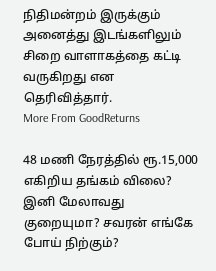நிதிமன்றம் இருக்கும் அனைத்து இடங்களிலும் சிறை வாளாகத்தை கட்டி வருகிறது என தெரிவித்தார்.
More From GoodReturns

48 மணி நேரத்தில் ரூ.15,000 எகிறிய தங்கம் விலை? இனி மேலாவது குறையுமா? சவரன் எங்கே போய் நிற்கும்?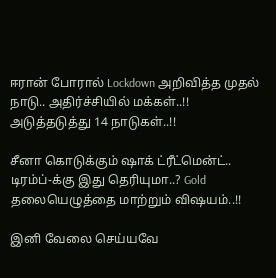ஈரான் போரால் Lockdown அறிவித்த முதல் நாடு.. அதிர்ச்சியில் மக்கள்..!! அடுத்தடுத்து 14 நாடுகள்..!!

சீனா கொடுக்கும் ஷாக் ட்ரீட்மென்ட்.. டிரம்ப்-க்கு இது தெரியுமா..? Gold தலையெழுத்தை மாற்றும் விஷயம்..!!

இனி வேலை செய்யவே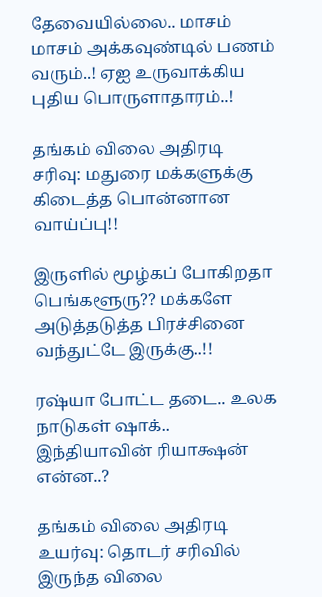தேவையில்லை.. மாசம் மாசம் அக்கவுண்டில் பணம் வரும்..! ஏஐ உருவாக்கிய புதிய பொருளாதாரம்..!

தங்கம் விலை அதிரடி சரிவு: மதுரை மக்களுக்கு கிடைத்த பொன்னான வாய்ப்பு!!

இருளில் மூழ்கப் போகிறதா பெங்களூரு?? மக்களே அடுத்தடுத்த பிரச்சினை வந்துட்டே இருக்கு..!!

ரஷ்யா போட்ட தடை.. உலக நாடுகள் ஷாக்.. இந்தியாவின் ரியாக்ஷன் என்ன..?

தங்கம் விலை அதிரடி உயர்வு: தொடர் சரிவில் இருந்த விலை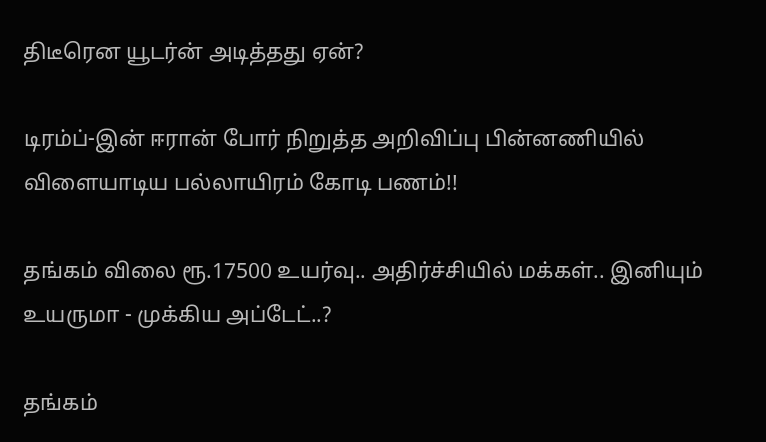திடீரென யூடர்ன் அடித்தது ஏன்?

டிரம்ப்-இன் ஈரான் போர் நிறுத்த அறிவிப்பு பின்னணியில் விளையாடிய பல்லாயிரம் கோடி பணம்!!

தங்கம் விலை ரூ.17500 உயர்வு.. அதிர்ச்சியில் மக்கள்.. இனியும் உயருமா - முக்கிய அப்டேட்..?

தங்கம்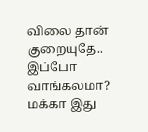விலை தான் குறையுதே.. இப்போ வாங்கலமா? மக்கா இது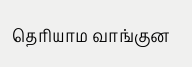தெரியாம வாங்குன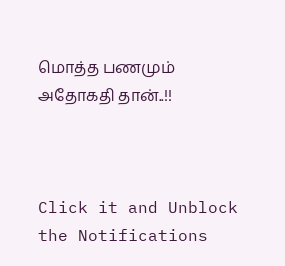மொத்த பணமும் அதோகதி தான்..!!



Click it and Unblock the Notifications